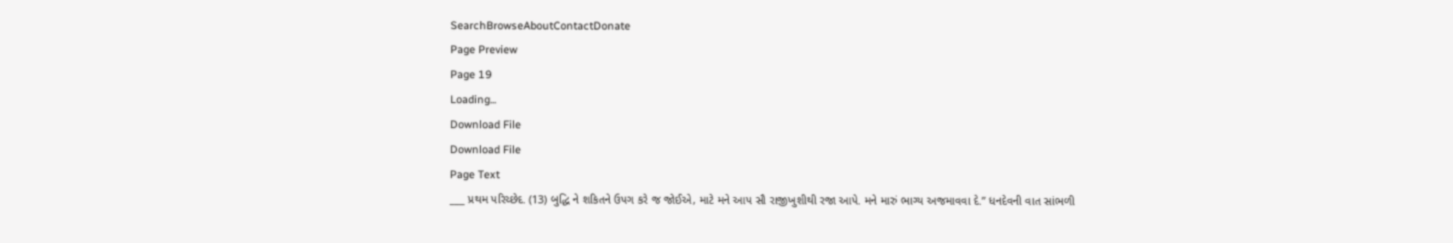SearchBrowseAboutContactDonate
Page Preview
Page 19
Loading...
Download File
Download File
Page Text
___ પ્રથમ પરિચ્છેદ. (13) બુદ્ધિ ને શકિતને ઉપગ કરે જ જોઈએ, માટે મને આપ સૌ રાજીખુશીથી રજા આપે. મને મારું ભાગ્ય અજમાવવા દે.” ધનદેવની વાત સાંભળી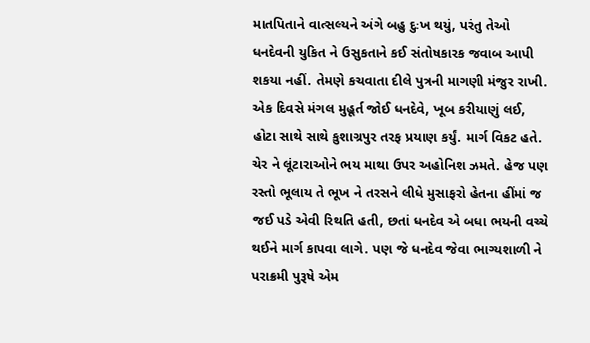માતપિતાને વાત્સલ્યને અંગે બહુ દુઃખ થયું, પરંતુ તેઓ ધનદેવની યુકિત ને ઉસુકતાને કઈ સંતોષકારક જવાબ આપી શકયા નહીં. તેમણે કચવાતા દીલે પુત્રની માગણી મંજુર રાખી. એક દિવસે મંગલ મુહૂર્ત જોઈ ધનદેવે, ખૂબ કરીયાણું લઈ, હોટા સાથે સાથે કુશાગ્રપુર તરફ પ્રયાણ કર્યું. માર્ગ વિકટ હતે. ચેર ને લૂંટારાઓને ભય માથા ઉપર અહોનિશ ઝમતે. હેજ પણ રસ્તો ભૂલાય તે ભૂખ ને તરસને લીધે મુસાફરો હેતના હીંમાં જ જઈ પડે એવી રિથતિ હતી, છતાં ધનદેવ એ બધા ભયની વચ્ચે થઈને માર્ગ કાપવા લાગે. પણ જે ધનદેવ જેવા ભાગ્યશાળી ને પરાક્રમી પુરૂષે એમ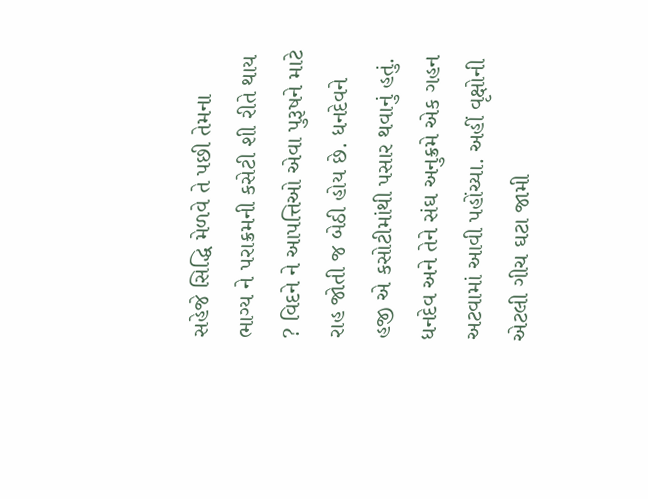સહેજે સિદ્ધિ મેળવે તે પછી તેમના ભાગ્ય ને પરાક્રમની કસેટી શી રીતે થાય ? વિદને ને આપત્તિઓ એવા પુરૂષને માટે રાહ જોતી જ બેઠી હોય છે. ધનદેવને હજી એ કસોટીમાંથી પસાર થવાનું હતું. ધનદેવ અને તેને સંઘ અનુક્રમે એક ગહન અટવામાં આવી પહોંચ્યા. અહીં વૃક્ષોની એટલી ગીચ ઘટા જામી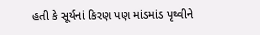હતી કે સૂર્યનાં કિરણ પણ માંડમાંડ પૃથ્વીને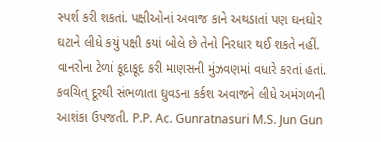સ્પર્શ કરી શકતાં. પક્ષીઓનાં અવાજ કાને અથડાતાં પણ ઘનઘોર ઘટાને લીધે કયું પક્ષી કયાં બોલે છે તેનો નિરધાર થઈ શકતે નહીં. વાનરોના ટેળાં કૂદાકૂદ કરી માણસની મુંઝવણમાં વધારે કરતાં હતાં. કવચિત્ દૂરથી સંભળાતા ઘુવડના કર્કશ અવાજને લીધે અમંગળની આશંકા ઉપજતી. P.P. Ac. Gunratnasuri M.S. Jun Gun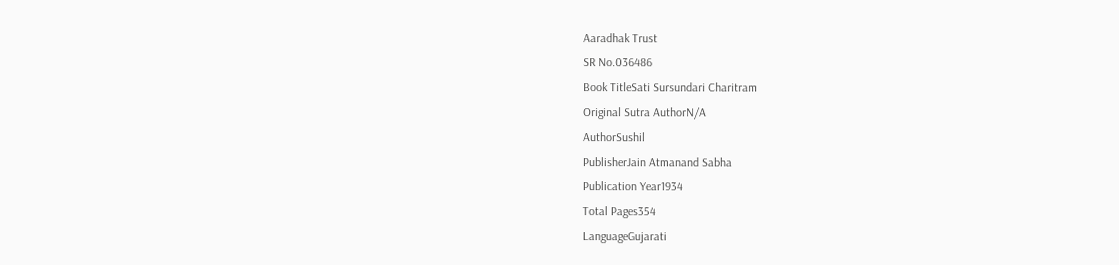Aaradhak Trust
SR No.036486
Book TitleSati Sursundari Charitram
Original Sutra AuthorN/A
AuthorSushil
PublisherJain Atmanand Sabha
Publication Year1934
Total Pages354
LanguageGujarati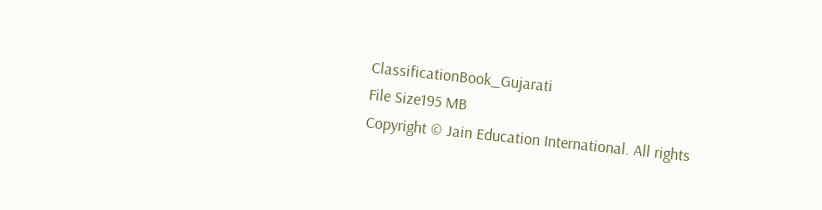ClassificationBook_Gujarati
File Size195 MB
Copyright © Jain Education International. All rights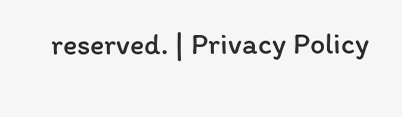reserved. | Privacy Policy